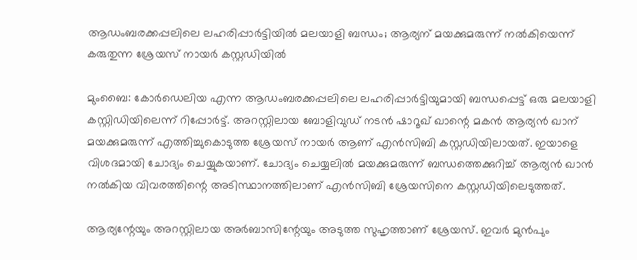ആഡംബരക്കപ്പലിലെ ലഹരിപ്പാര്‍ട്ടിയില്‍ മലയാളി ബന്ധം; ആര്യന് മയക്കുമരുന്ന് നല്‍കിയെന്ന് കരുതുന്ന ശ്രേയസ് നായര്‍ കസ്റ്റഡിയില്‍

മുംബൈ: കോര്‍ഡെലിയ എന്ന ആഡംബരക്കപ്പലിലെ ലഹരിപ്പാര്‍ട്ടിയുമായി ബന്ധപ്പെട്ട് ഒരു മലയാളി കസ്റ്റിഡിയിലെന്ന് റിപ്പോര്‍ട്ട്. അറസ്റ്റിലായ ബോളിവുഡ് നടന്‍ ഷാറൂഖ് ഖാന്റെ മകന്‍ ആര്യന്‍ ഖാന് മയക്കുമരുന്ന് എത്തിച്ചുകൊടുത്ത ശ്രേയസ് നായര്‍ ആണ് എന്‍സിബി കസ്റ്റഡിയിലായത്. ഇയാളെ വിശദമായി ചോദ്യം ചെയ്യുകയാണ്. ചോദ്യം ചെയ്യലില്‍ മയക്കുമരുന്ന് ബന്ധത്തെക്കുറിച്ച് ആര്യന്‍ ഖാന്‍ നല്‍കിയ വിവരത്തിന്റെ അടിസ്ഥാനത്തിലാണ് എന്‍സിബി ശ്രേയസിനെ കസ്റ്റഡിയിലെടുത്തത്.

ആര്യന്റേയും അറസ്റ്റിലായ അര്‍ബാസിന്റേയും അടുത്ത സുഹൃത്താണ് ശ്രേയസ്. ഇവര്‍ മുന്‍പും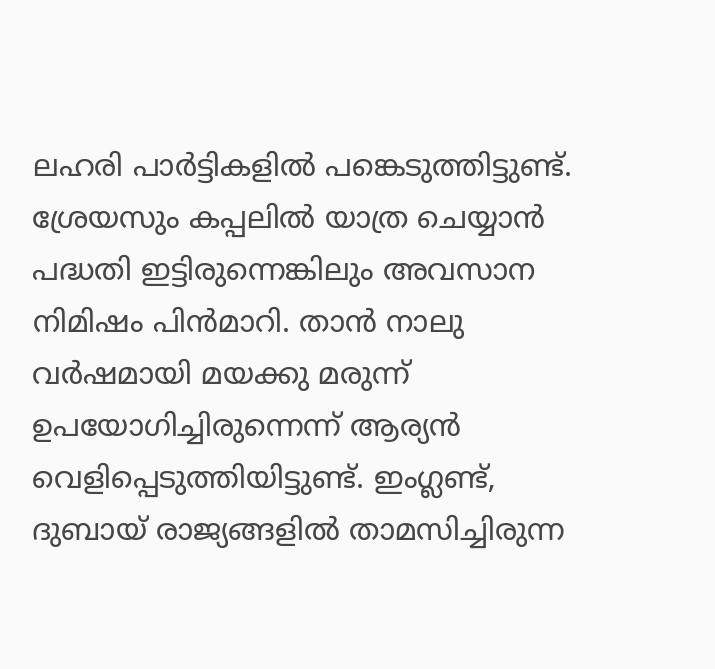ലഹരി പാര്‍ട്ടികളില്‍ പങ്കെടുത്തിട്ടുണ്ട്. ശ്രേയസും കപ്പലില്‍ യാത്ര ചെയ്യാന്‍ പദ്ധതി ഇട്ടിരുന്നെങ്കിലും അവസാന നിമിഷം പിന്‍മാറി. താന്‍ നാലു വര്‍ഷമായി മയക്കു മരുന്ന് ഉപയോഗിച്ചിരുന്നെന്ന് ആര്യന്‍ വെളിപ്പെടുത്തിയിട്ടുണ്ട്. ഇംഗ്ലണ്ട്, ദുബായ് രാജ്യങ്ങളില്‍ താമസിച്ചിരുന്ന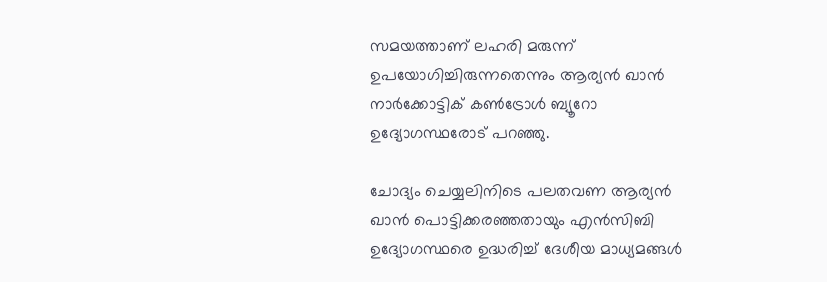സമയത്താണ് ലഹരി മരുന്ന് ഉപയോഗിച്ചിരുന്നതെന്നും ആര്യന്‍ ഖാന്‍ നാര്‍ക്കോട്ടിക് കണ്‍ട്രോള്‍ ബ്യൂറോ ഉദ്യോഗസ്ഥരോട് പറഞ്ഞു.

ചോദ്യം ചെയ്യലിനിടെ പലതവണ ആര്യന്‍ ഖാന്‍ പൊട്ടിക്കരഞ്ഞതായും എന്‍സിബി ഉദ്യോഗസ്ഥരെ ഉദ്ധരിച്ച് ദേശീയ മാധ്യമങ്ങള്‍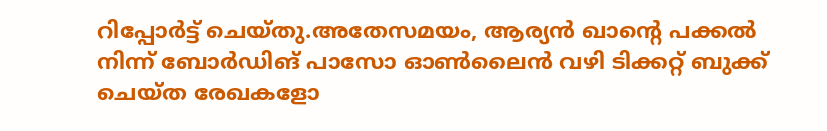റിപ്പോര്‍ട്ട് ചെയ്തു.അതേസമയം, ആര്യന്‍ ഖാന്റെ പക്കല്‍ നിന്ന് ബോര്‍ഡിങ് പാസോ ഓണ്‍ലൈന്‍ വഴി ടിക്കറ്റ് ബുക്ക് ചെയ്ത രേഖകളോ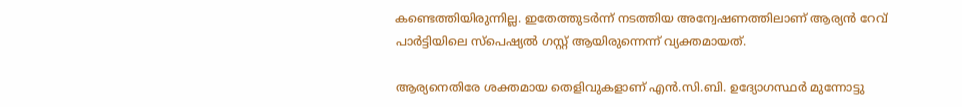കണ്ടെത്തിയിരുന്നില്ല. ഇതേത്തുടര്‍ന്ന് നടത്തിയ അന്വേഷണത്തിലാണ് ആര്യന്‍ റേവ് പാര്‍ട്ടിയിലെ സ്‌പെഷ്യല്‍ ഗസ്റ്റ് ആയിരുന്നെന്ന് വ്യക്തമായത്.

ആര്യനെതിരേ ശക്തമായ തെളിവുകളാണ് എന്‍.സി.ബി. ഉദ്യോഗസ്ഥര്‍ മുന്നോട്ടു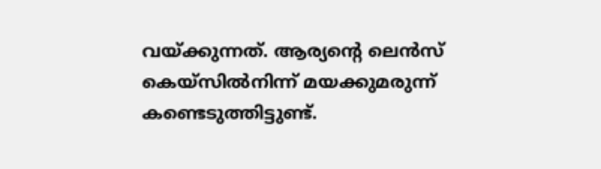വയ്ക്കുന്നത്. ആര്യന്റെ ലെന്‍സ് കെയ്സില്‍നിന്ന് മയക്കുമരുന്ന് കണ്ടെടുത്തിട്ടുണ്ട്.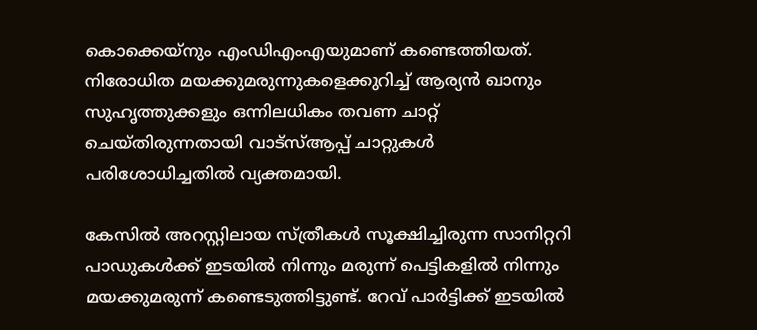കൊക്കെയ്‌നും എംഡിഎംഎയുമാണ് കണ്ടെത്തിയത്. നിരോധിത മയക്കുമരുന്നുകളെക്കുറിച്ച് ആര്യന്‍ ഖാനും സുഹൃത്തുക്കളും ഒന്നിലധികം തവണ ചാറ്റ് ചെയ്തിരുന്നതായി വാട്സ്ആപ്പ് ചാറ്റുകള്‍ പരിശോധിച്ചതില്‍ വ്യക്തമായി.

കേസില്‍ അറസ്റ്റിലായ സ്ത്രീകള്‍ സൂക്ഷിച്ചിരുന്ന സാനിറ്ററി പാഡുകള്‍ക്ക് ഇടയില്‍ നിന്നും മരുന്ന് പെട്ടികളില്‍ നിന്നും മയക്കുമരുന്ന് കണ്ടെടുത്തിട്ടുണ്ട്. റേവ് പാര്‍ട്ടിക്ക് ഇടയില്‍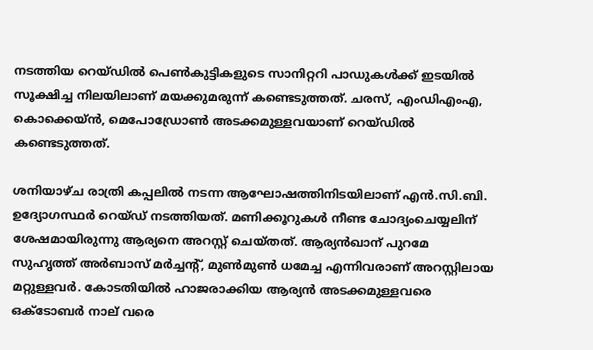നടത്തിയ റെയ്ഡില്‍ പെണ്‍കുട്ടികളുടെ സാനിറ്ററി പാഡുകള്‍ക്ക് ഇടയില്‍ സൂക്ഷിച്ച നിലയിലാണ് മയക്കുമരുന്ന് കണ്ടെടുത്തത്. ചരസ്, എംഡിഎംഎ, കൊക്കെയ്ന്‍, മെപോഡ്രോണ്‍ അടക്കമുള്ളവയാണ് റെയ്ഡില്‍ കണ്ടെടുത്തത്.

ശനിയാഴ്ച രാത്രി കപ്പലില്‍ നടന്ന ആഘോഷത്തിനിടയിലാണ് എന്‍.സി.ബി. ഉദ്യോഗസ്ഥര്‍ റെയ്ഡ് നടത്തിയത്. മണിക്കൂറുകള്‍ നീണ്ട ചോദ്യംചെയ്യലിന് ശേഷമായിരുന്നു ആര്യനെ അറസ്റ്റ് ചെയ്തത്. ആര്യന്‍ഖാന് പുറമേ സുഹൃത്ത് അര്‍ബാസ് മര്‍ച്ചന്റ്, മുണ്‍മുണ്‍ ധമേച്ച എന്നിവരാണ് അറസ്റ്റിലായ മറ്റുള്ളവര്‍. കോടതിയില്‍ ഹാജരാക്കിയ ആര്യന്‍ അടക്കമുള്ളവരെ ഒക്ടോബര്‍ നാല് വരെ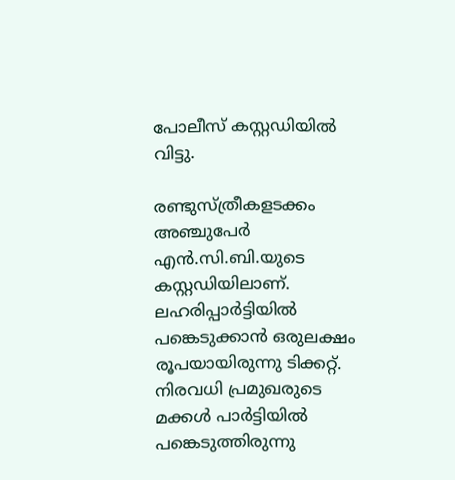പോലീസ് കസ്റ്റഡിയില്‍ വിട്ടു.

രണ്ടുസ്ത്രീകളടക്കം അഞ്ചുപേര്‍ എന്‍.സി.ബി.യുടെ കസ്റ്റഡിയിലാണ്. ലഹരിപ്പാര്‍ട്ടിയില്‍ പങ്കെടുക്കാന്‍ ഒരുലക്ഷം രൂപയായിരുന്നു ടിക്കറ്റ്. നിരവധി പ്രമുഖരുടെ മക്കള്‍ പാര്‍ട്ടിയില്‍ പങ്കെടുത്തിരുന്നു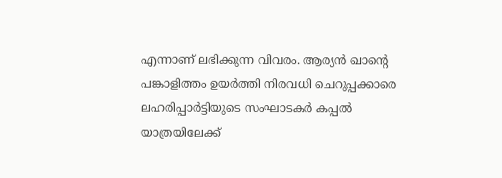എന്നാണ് ലഭിക്കുന്ന വിവരം. ആര്യന്‍ ഖാന്റെ പങ്കാളിത്തം ഉയര്‍ത്തി നിരവധി ചെറുപ്പക്കാരെ ലഹരിപ്പാര്‍ട്ടിയുടെ സംഘാടകര്‍ കപ്പല്‍ യാത്രയിലേക്ക്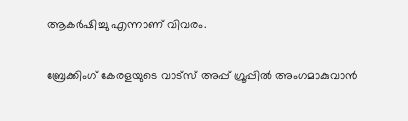ആകര്‍ഷിച്ചു എന്നാണ് വിവരം.

ബ്രേക്കിംഗ് കേരളയുടെ വാട്സ് അപ്പ് ഗ്രൂപ്പിൽ അംഗമാകുവാൻ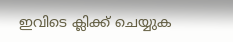ഇവിടെ ക്ലിക്ക് ചെയ്യുക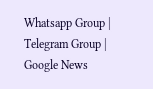Whatsapp Group | Telegram Group | Google News